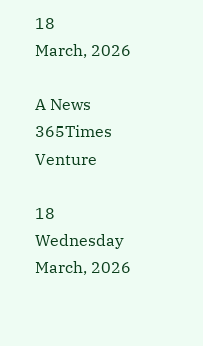18
March, 2026

A News 365Times Venture

18
Wednesday
March, 2026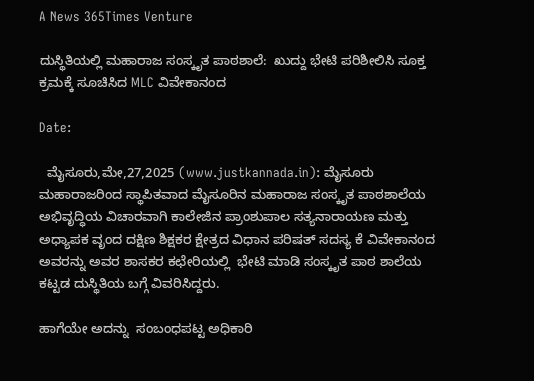A News 365Times Venture

ದುಸ್ಥಿತಿಯಲ್ಲಿ ಮಹಾರಾಜ ಸಂಸ್ಕೃತ ಪಾಠಶಾಲೆ:  ಖುದ್ದು ಭೇಟಿ ಪರಿಶೀಲಿಸಿ ಸೂಕ್ತ ಕ್ರಮಕ್ಕೆ ಸೂಚಿಸಿದ MLC ವಿವೇಕಾನಂದ

Date:

  ಮೈಸೂರು,ಮೇ,27,2025 (www.justkannada.in): ಮೈಸೂರು ಮಹಾರಾಜರಿಂದ ಸ್ಥಾಪಿತವಾದ ಮೈಸೂರಿನ ಮಹಾರಾಜ ಸಂಸ್ಕೃತ ಪಾಠಶಾಲೆಯ ಅಭಿವೃದ್ಧಿಯ ವಿಚಾರವಾಗಿ ಕಾಲೇಜಿನ ಪ್ರಾಂಶುಪಾಲ ಸತ್ಯನಾರಾಯಣ ಮತ್ತು ಅಧ್ಯಾಪಕ ವೃಂದ ದಕ್ಷಿಣ ಶಿಕ್ಷಕರ ಕ್ಷೇತ್ರದ ವಿಧಾನ ಪರಿಷತ್ ಸದಸ್ಯ ಕೆ ವಿವೇಕಾನಂದ  ಅವರನ್ನು ಅವರ ಶಾಸಕರ ಕಛೇರಿಯಲ್ಲಿ  ಭೇಟಿ ಮಾಡಿ ಸಂಸ್ಕೃತ ಪಾಠ ಶಾಲೆಯ ಕಟ್ಟಡ ದುಸ್ಥಿತಿಯ ಬಗ್ಗೆ ವಿವರಿಸಿದ್ದರು.

ಹಾಗೆಯೇ ಅದನ್ನು  ಸಂಬಂಧಪಟ್ಟ ಅಧಿಕಾರಿ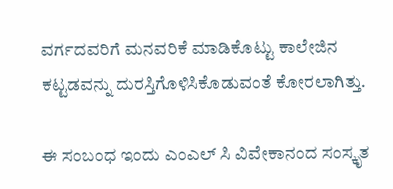ವರ್ಗದವರಿಗೆ ಮನವರಿಕೆ ಮಾಡಿಕೊಟ್ಟು ಕಾಲೇಜಿನ ಕಟ್ಟಡವನ್ನು ದುರಸ್ತಿಗೊಳಿಸಿಕೊಡುವಂತೆ ಕೋರಲಾಗಿತ್ತು.

ಈ ಸಂಬಂಧ ಇಂದು ಎಂಎಲ್ ಸಿ ವಿವೇಕಾನಂದ ಸಂಸ್ಕೃತ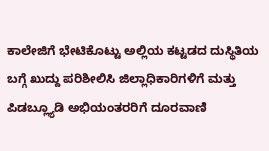ಕಾಲೇಜಿಗೆ ಭೇಟಿಕೊಟ್ಟು ಅಲ್ಲಿಯ ಕಟ್ಟಡದ ದುಸ್ಥಿತಿಯ ಬಗ್ಗೆ ಖುದ್ದು ಪರಿಶೀಲಿಸಿ ಜಿಲ್ಲಾಧಿಕಾರಿಗಳಿಗೆ ಮತ್ತು ಪಿಡಬ್ಲ್ಯೂಡಿ ಅಭಿಯಂತರರಿಗೆ ದೂರವಾಣಿ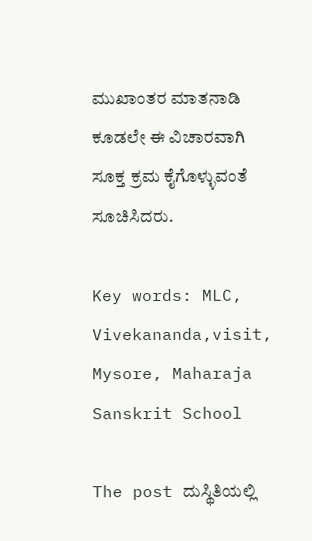ಮುಖಾಂತರ ಮಾತನಾಡಿ ಕೂಡಲೇ ಈ ವಿಚಾರವಾಗಿ ಸೂಕ್ತ ಕ್ರಮ ಕೈಗೊಳ್ಳುವಂತೆ  ಸೂಚಿಸಿದರು.

Key words: MLC,  Vivekananda,visit, Mysore, Maharaja Sanskrit School

The post ದುಸ್ಥಿತಿಯಲ್ಲಿ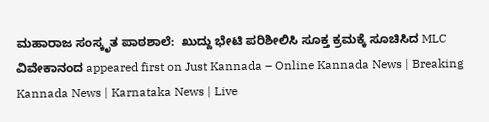ಮಹಾರಾಜ ಸಂಸ್ಕೃತ ಪಾಠಶಾಲೆ:  ಖುದ್ದು ಭೇಟಿ ಪರಿಶೀಲಿಸಿ ಸೂಕ್ತ ಕ್ರಮಕ್ಕೆ ಸೂಚಿಸಿದ MLC ವಿವೇಕಾನಂದ appeared first on Just Kannada – Online Kannada News | Breaking Kannada News | Karnataka News | Live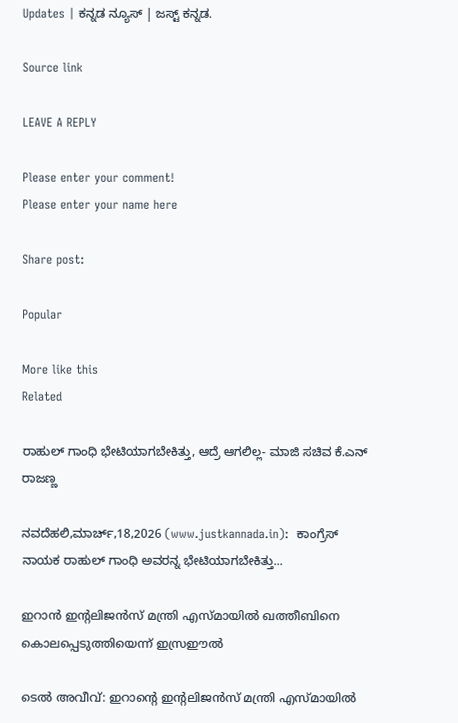Updates | ಕನ್ನಡ ನ್ಯೂಸ್ | ಜಸ್ಟ್ ಕನ್ನಡ.

Source link

LEAVE A REPLY

Please enter your comment!
Please enter your name here

Share post:

Popular

More like this
Related

ರಾಹುಲ್ ಗಾಂಧಿ ಭೇಟಿಯಾಗಬೇಕಿತ್ತು, ಆದ್ರೆ ಆಗಲಿಲ್ಲ- ಮಾಜಿ ಸಚಿವ ಕೆ.ಎನ್ ರಾಜಣ್ಣ

ನವದೆಹಲಿ,ಮಾರ್ಚ್,18,2026 (www.justkannada.in):  ಕಾಂಗ್ರೆಸ್ ನಾಯಕ ರಾಹುಲ್ ಗಾಂಧಿ ಅವರನ್ನ ಭೇಟಿಯಾಗಬೇಕಿತ್ತು...

ഇറാന്‍ ഇന്റലിജന്‍സ് മന്ത്രി എസ്മായില്‍ ഖത്തീബിനെ കൊലപ്പെടുത്തിയെന്ന് ഇസ്രഈല്‍

ടെല്‍ അവീവ്: ഇറാന്റെ ഇന്റലിജന്‍സ് മന്ത്രി എസ്മായില്‍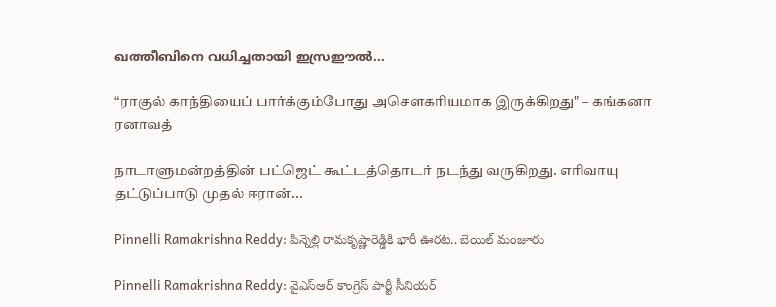ഖത്തീബിനെ വധിച്ചതായി ഇസ്രഈല്‍...

“ராகுல் காந்தியைப் பார்க்கும்போது அசௌகரியமாக இருக்கிறது" – கங்கனா ரனாவத்

நாடாளுமன்றத்தின் பட்ஜெட் கூட்டத்தொடர் நடந்து வருகிறது. எரிவாயு தட்டுப்பாடு முதல் ஈரான்...

Pinnelli Ramakrishna Reddy: పిన్నెల్లి రామకృష్ణారెడ్డికి భారీ ఊరట.. బెయిల్ మంజూరు

Pinnelli Ramakrishna Reddy: వైఎస్‌ఆర్‌ కాంగ్రెస్‌ పార్టీ సీనియర్‌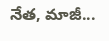నేత, మాజీ...